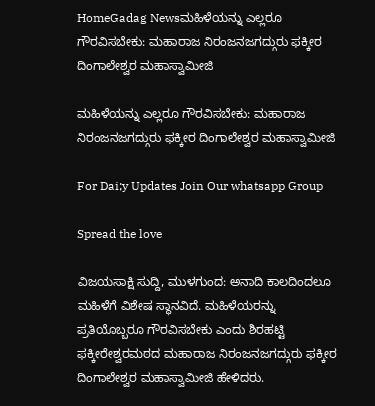HomeGadag Newsಮಹಿಳೆಯನ್ನು ಎಲ್ಲರೂ ಗೌರವಿಸಬೇಕು: ಮಹಾರಾಜ ನಿರಂಜನಜಗದ್ಗುರು ಫಕ್ಕೀರ ದಿಂಗಾಲೇಶ್ವರ ಮಹಾಸ್ವಾಮೀಜಿ

ಮಹಿಳೆಯನ್ನು ಎಲ್ಲರೂ ಗೌರವಿಸಬೇಕು: ಮಹಾರಾಜ ನಿರಂಜನಜಗದ್ಗುರು ಫಕ್ಕೀರ ದಿಂಗಾಲೇಶ್ವರ ಮಹಾಸ್ವಾಮೀಜಿ

For Dai;y Updates Join Our whatsapp Group

Spread the love

ವಿಜಯಸಾಕ್ಷಿ ಸುದ್ದಿ, ಮುಳಗುಂದ: ಅನಾದಿ ಕಾಲದಿಂದಲೂ ಮಹಿಳೆಗೆ ವಿಶೇಷ ಸ್ಥಾನವಿದೆ. ಮಹಿಳೆಯರನ್ನು ಪ್ರತಿಯೊಬ್ಬರೂ ಗೌರವಿಸಬೇಕು ಎಂದು ಶಿರಹಟ್ಟಿ ಫಕ್ಕೀರೇಶ್ವರಮಠದ ಮಹಾರಾಜ ನಿರಂಜನಜಗದ್ಗುರು ಫಕ್ಕೀರ ದಿಂಗಾಲೇಶ್ವರ ಮಹಾಸ್ವಾಮೀಜಿ ಹೇಳಿದರು.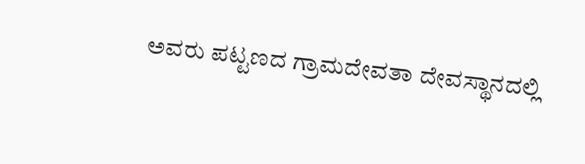ಅವರು ಪಟ್ಟಣದ ಗ್ರಾಮದೇವತಾ ದೇವಸ್ಥಾನದಲ್ಲಿ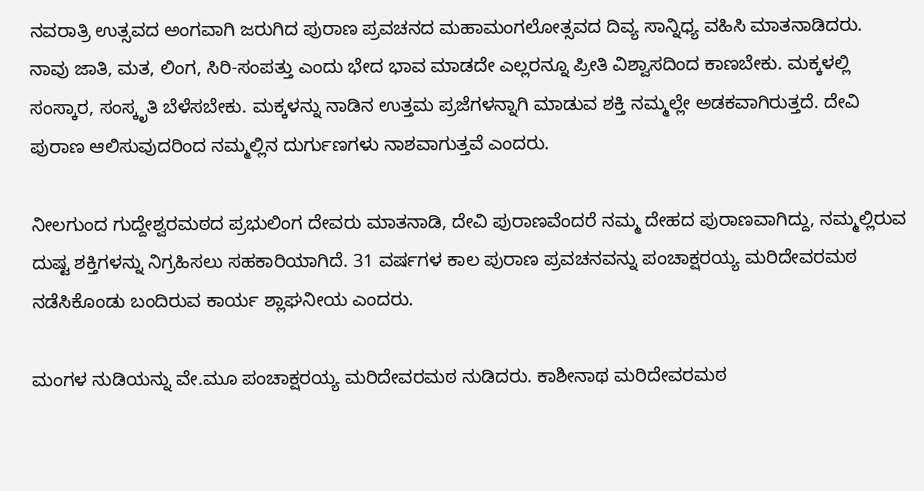ನವರಾತ್ರಿ ಉತ್ಸವದ ಅಂಗವಾಗಿ ಜರುಗಿದ ಪುರಾಣ ಪ್ರವಚನದ ಮಹಾಮಂಗಲೋತ್ಸವದ ದಿವ್ಯ ಸಾನ್ನಿಧ್ಯ ವಹಿಸಿ ಮಾತನಾಡಿದರು.
ನಾವು ಜಾತಿ, ಮತ, ಲಿಂಗ, ಸಿರಿ-ಸಂಪತ್ತು ಎಂದು ಭೇದ ಭಾವ ಮಾಡದೇ ಎಲ್ಲರನ್ನೂ ಪ್ರೀತಿ ವಿಶ್ವಾಸದಿಂದ ಕಾಣಬೇಕು. ಮಕ್ಕಳಲ್ಲಿ ಸಂಸ್ಕಾರ, ಸಂಸ್ಕೃತಿ ಬೆಳೆಸಬೇಕು. ಮಕ್ಕಳನ್ನು ನಾಡಿನ ಉತ್ತಮ ಪ್ರಜೆಗಳನ್ನಾಗಿ ಮಾಡುವ ಶಕ್ತಿ ನಮ್ಮಲ್ಲೇ ಅಡಕವಾಗಿರುತ್ತದೆ. ದೇವಿ ಪುರಾಣ ಆಲಿಸುವುದರಿಂದ ನಮ್ಮಲ್ಲಿನ ದುರ್ಗುಣಗಳು ನಾಶವಾಗುತ್ತವೆ ಎಂದರು.

ನೀಲಗುಂದ ಗುದ್ದೇಶ್ವರಮಠದ ಪ್ರಭುಲಿಂಗ ದೇವರು ಮಾತನಾಡಿ, ದೇವಿ ಪುರಾಣವೆಂದರೆ ನಮ್ಮ ದೇಹದ ಪುರಾಣವಾಗಿದ್ದು, ನಮ್ಮಲ್ಲಿರುವ ದುಷ್ಟ ಶಕ್ತಿಗಳನ್ನು ನಿಗ್ರಹಿಸಲು ಸಹಕಾರಿಯಾಗಿದೆ. 31 ವರ್ಷಗಳ ಕಾಲ ಪುರಾಣ ಪ್ರವಚನವನ್ನು ಪಂಚಾಕ್ಷರಯ್ಯ ಮರಿದೇವರಮಠ ನಡೆಸಿಕೊಂಡು ಬಂದಿರುವ ಕಾರ್ಯ ಶ್ಲಾಘನೀಯ ಎಂದರು.

ಮಂಗಳ ನುಡಿಯನ್ನು ವೇ.ಮೂ ಪಂಚಾಕ್ಷರಯ್ಯ ಮರಿದೇವರಮಠ ನುಡಿದರು. ಕಾಶೀನಾಥ ಮರಿದೇವರಮಠ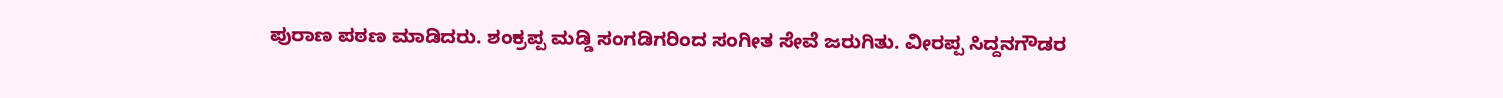ಪುರಾಣ ಪಠಣ ಮಾಡಿದರು. ಶಂಕ್ರಪ್ಪ ಮಡ್ಡಿ ಸಂಗಡಿಗರಿಂದ ಸಂಗೀತ ಸೇವೆ ಜರುಗಿತು. ವೀರಪ್ಪ ಸಿದ್ದನಗೌಡರ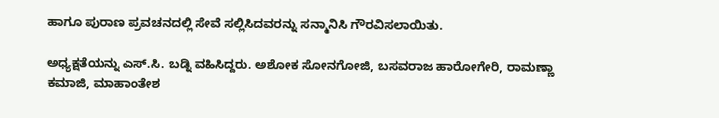ಹಾಗೂ ಪುರಾಣ ಪ್ರವಚನದಲ್ಲಿ ಸೇವೆ ಸಲ್ಲಿಸಿದವರನ್ನು ಸನ್ಮಾನಿಸಿ ಗೌರವಿಸಲಾಯಿತು.

ಅಧ್ಯಕ್ಷತೆಯನ್ನು ಎಸ್.ಸಿ. ಬಡ್ನಿ ವಹಿಸಿದ್ದರು. ಅಶೋಕ ಸೋನಗೋಜಿ, ಬಸವರಾಜ ಹಾರೋಗೇರಿ, ರಾಮಣ್ಣಾ ಕಮಾಜಿ, ಮಾಹಾಂತೇಶ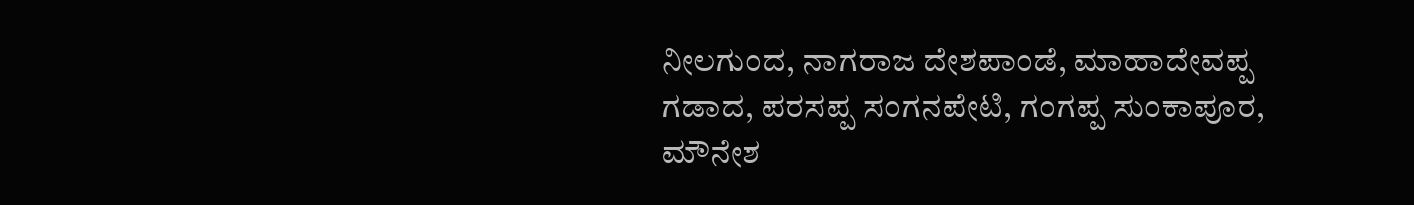ನೀಲಗುಂದ, ನಾಗರಾಜ ದೇಶಪಾಂಡೆ, ಮಾಹಾದೇವಪ್ಪ ಗಡಾದ, ಪರಸಪ್ಪ ಸಂಗನಪೇಟಿ, ಗಂಗಪ್ಪ ಸುಂಕಾಪೂರ, ಮೌನೇಶ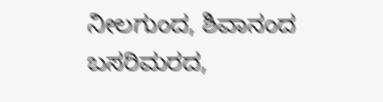ನೀಲಗುಂದ, ಶಿವಾನಂದ ಬಸರಿಮರದ,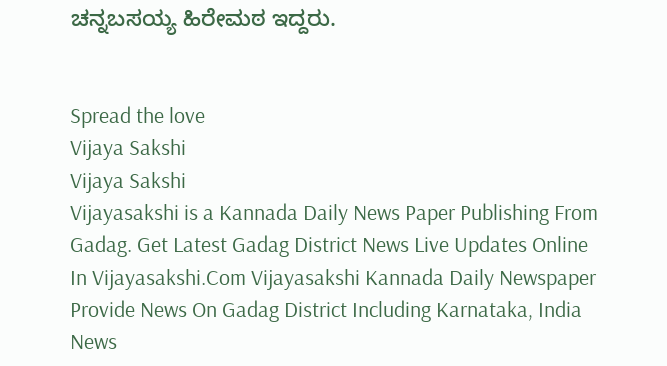ಚನ್ನಬಸಯ್ಯ ಹಿರೇಮಠ ಇದ್ದರು.


Spread the love
Vijaya Sakshi
Vijaya Sakshi
Vijayasakshi is a Kannada Daily News Paper Publishing From Gadag. Get Latest Gadag District News Live Updates Online In Vijayasakshi.Com Vijayasakshi Kannada Daily Newspaper Provide News On Gadag District Including Karnataka, India News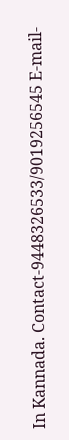In Kannada. Contact-9448326533/9019256545 E-mail-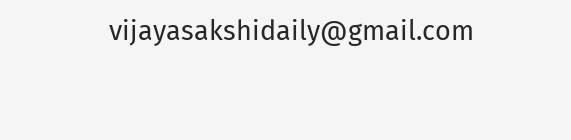vijayasakshidaily@gmail.com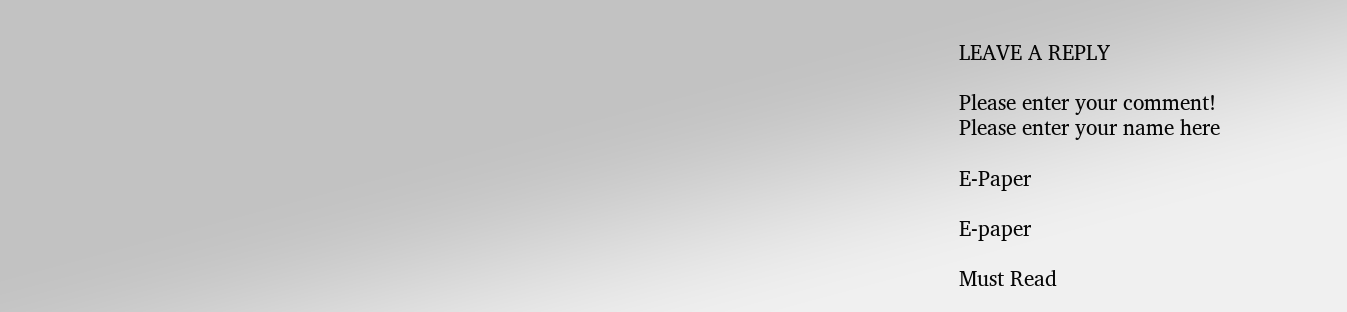LEAVE A REPLY

Please enter your comment!
Please enter your name here

E-Paper

E-paper

Must Read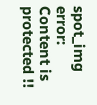spot_img
error: Content is protected !!